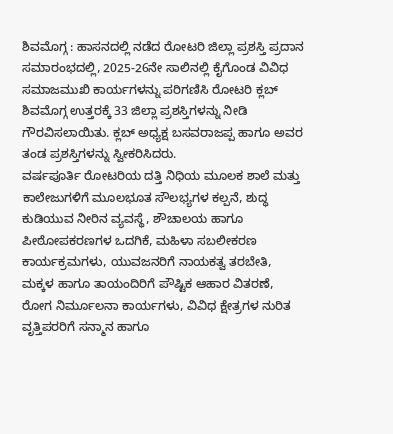ಶಿವಮೊಗ್ಗ : ಹಾಸನದಲ್ಲಿ ನಡೆದ ರೋಟರಿ ಜಿಲ್ಲಾ ಪ್ರಶಸ್ತಿ ಪ್ರದಾನ ಸಮಾರಂಭದಲ್ಲಿ, 2025-26ನೇ ಸಾಲಿನಲ್ಲಿ ಕೈಗೊಂಡ ವಿವಿಧ ಸಮಾಜಮುಖಿ ಕಾರ್ಯಗಳನ್ನು ಪರಿಗಣಿಸಿ ರೋಟರಿ ಕ್ಲಬ್ ಶಿವಮೊಗ್ಗ ಉತ್ತರಕ್ಕೆ 33 ಜಿಲ್ಲಾ ಪ್ರಶಸ್ತಿಗಳನ್ನು ನೀಡಿ ಗೌರವಿಸಲಾಯಿತು. ಕ್ಲಬ್ ಅಧ್ಯಕ್ಷ ಬಸವರಾಜಪ್ಪ ಹಾಗೂ ಅವರ ತಂಡ ಪ್ರಶಸ್ತಿಗಳನ್ನು ಸ್ವೀಕರಿಸಿದರು.
ವರ್ಷಪೂರ್ತಿ ರೋಟರಿಯ ದತ್ತಿ ನಿಧಿಯ ಮೂಲಕ ಶಾಲೆ ಮತ್ತು ಕಾಲೇಜುಗಳಿಗೆ ಮೂಲಭೂತ ಸೌಲಭ್ಯಗಳ ಕಲ್ಪನೆ, ಶುದ್ಧ ಕುಡಿಯುವ ನೀರಿನ ವ್ಯವಸ್ಥೆ, ಶೌಚಾಲಯ ಹಾಗೂ ಪೀಠೋಪಕರಣಗಳ ಒದಗಿಕೆ, ಮಹಿಳಾ ಸಬಲೀಕರಣ ಕಾರ್ಯಕ್ರಮಗಳು, ಯುವಜನರಿಗೆ ನಾಯಕತ್ವ ತರಬೇತಿ, ಮಕ್ಕಳ ಹಾಗೂ ತಾಯಂದಿರಿಗೆ ಪೌಷ್ಟಿಕ ಆಹಾರ ವಿತರಣೆ, ರೋಗ ನಿರ್ಮೂಲನಾ ಕಾರ್ಯಗಳು, ವಿವಿಧ ಕ್ಷೇತ್ರಗಳ ನುರಿತ ವೃತ್ತಿಪರರಿಗೆ ಸನ್ಮಾನ ಹಾಗೂ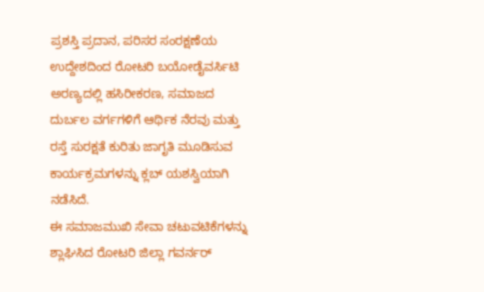ಪ್ರಶಸ್ತಿ ಪ್ರದಾನ, ಪರಿಸರ ಸಂರಕ್ಷಣೆಯ ಉದ್ದೇಶದಿಂದ ರೋಟರಿ ಬಯೋಡೈವರ್ಸಿಟಿ ಅರಣ್ಯದಲ್ಲಿ ಹಸಿರೀಕರಣ, ಸಮಾಜದ ದುರ್ಬಲ ವರ್ಗಗಳಿಗೆ ಆರ್ಥಿಕ ನೆರವು ಮತ್ತು ರಸ್ತೆ ಸುರಕ್ಷತೆ ಕುರಿತು ಜಾಗೃತಿ ಮೂಡಿಸುವ ಕಾರ್ಯಕ್ರಮಗಳನ್ನು ಕ್ಲಬ್ ಯಶಸ್ವಿಯಾಗಿ ನಡೆಸಿದೆ.
ಈ ಸಮಾಜಮುಖಿ ಸೇವಾ ಚಟುವಟಿಕೆಗಳನ್ನು ಶ್ಲಾಘಿಸಿದ ರೋಟರಿ ಜಿಲ್ಲಾ ಗವರ್ನರ್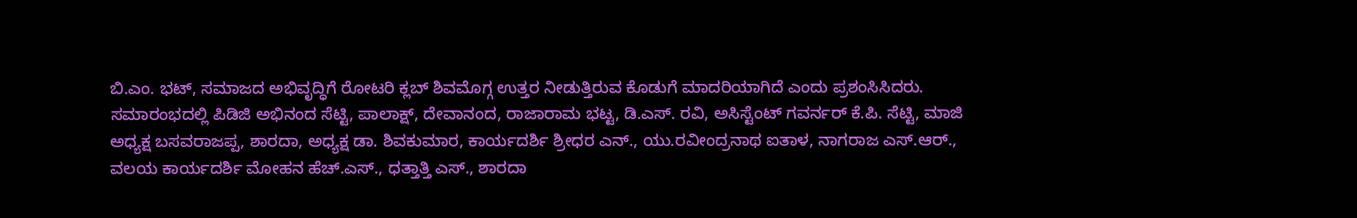ಬಿ.ಎಂ. ಭಟ್, ಸಮಾಜದ ಅಭಿವೃದ್ಧಿಗೆ ರೋಟರಿ ಕ್ಲಬ್ ಶಿವಮೊಗ್ಗ ಉತ್ತರ ನೀಡುತ್ತಿರುವ ಕೊಡುಗೆ ಮಾದರಿಯಾಗಿದೆ ಎಂದು ಪ್ರಶಂಸಿಸಿದರು.
ಸಮಾರಂಭದಲ್ಲಿ ಪಿಡಿಜಿ ಅಭಿನಂದ ಸೆಟ್ಟಿ, ಪಾಲಾಕ್ಷ್, ದೇವಾನಂದ, ರಾಜಾರಾಮ ಭಟ್ಟ, ಡಿ.ಎಸ್. ರವಿ, ಅಸಿಸ್ಟೆಂಟ್ ಗವರ್ನರ್ ಕೆ.ಪಿ. ಸೆಟ್ಟಿ, ಮಾಜಿ ಅಧ್ಯಕ್ಷ ಬಸವರಾಜಪ್ಪ, ಶಾರದಾ, ಅಧ್ಯಕ್ಷ ಡಾ. ಶಿವಕುಮಾರ, ಕಾರ್ಯದರ್ಶಿ ಶ್ರೀಧರ ಎನ್., ಯು.ರವೀಂದ್ರನಾಥ ಐತಾಳ, ನಾಗರಾಜ ಎಸ್.ಆರ್., ವಲಯ ಕಾರ್ಯದರ್ಶಿ ಮೋಹನ ಹೆಚ್.ಎಸ್., ಧತ್ತಾತ್ತಿ ಎಸ್., ಶಾರದಾ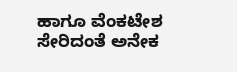ಹಾಗೂ ವೆಂಕಟೇಶ ಸೇರಿದಂತೆ ಅನೇಕ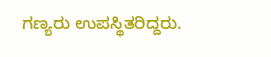ಗಣ್ಯರು ಉಪಸ್ಥಿತರಿದ್ದರು.